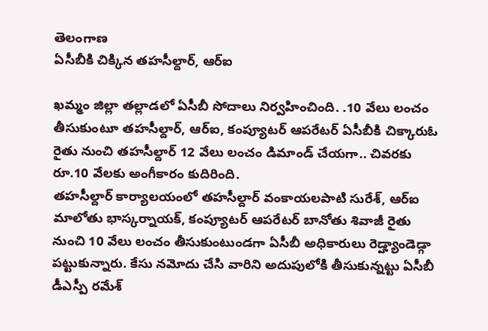తెలంగాణ
ఏసీబీకి చిక్కిన తహసీల్దార్, ఆర్ఐ

ఖమ్మం జిల్లా తల్లాడలో ఏసీబీ సోదాలు నిర్వహించింది. .10 వేలు లంచం తీసుకుంటూ తహసీల్దార్, ఆర్ఐ, కంప్యూటర్ ఆపరేటర్ ఏసీబీకి చిక్కారుఓ రైతు నుంచి తహసీల్దార్ 12 వేలు లంచం డిమాండ్ చేయగా.. చివరకు రూ.10 వేలకు అంగీకారం కుదిరింది.
తహసీల్దార్ కార్యాలయంలో తహసీల్దార్ వంకాయలపాటి సురేశ్, ఆర్ఐ మాలోతు భాస్కర్నాయక్, కంప్యూటర్ ఆపరేటర్ బానోతు శివాజీ రైతు నుంచి 10 వేలు లంచం తీసుకుంటుండగా ఏసీబీ అధికారులు రెడ్హ్యాండెడ్గా పట్టుకున్నారు. కేసు నమోదు చేసి వారిని అదుపులోకి తీసుకున్నట్టు ఏసీబీ డీఎస్పీ రమేశ్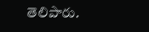తెలిపారు.